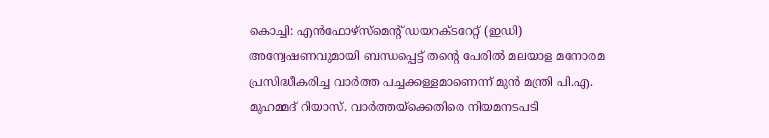കൊച്ചി: എൻഫോഴ്സ്മെന്റ് ഡയറക്ടറേറ്റ് (ഇഡി) അന്വേഷണവുമായി ബന്ധപ്പെട്ട് തന്റെ പേരിൽ മലയാള മനോരമ പ്രസിദ്ധീകരിച്ച വാർത്ത പച്ചക്കള്ളമാണെന്ന് മുൻ മന്ത്രി പി.എ. മുഹമ്മദ് റിയാസ്. വാർത്തയ്ക്കെതിരെ നിയമനടപടി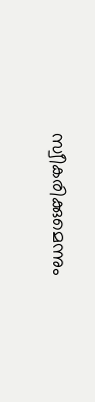സ്വീകരിക്കുമെന്നും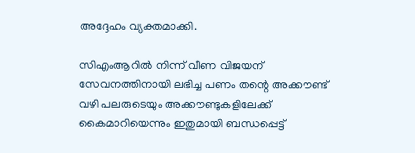അദ്ദേഹം വ്യക്തമാക്കി.

സിഎംആറിൽ നിന്ന് വീണ വിജയന് സേവനത്തിനായി ലഭിച്ച പണം തന്റെ അക്കൗണ്ട് വഴി പലരുടെയും അക്കൗണ്ടുകളിലേക്ക് കൈമാറിയെന്നും ഇതുമായി ബന്ധപ്പെട്ട്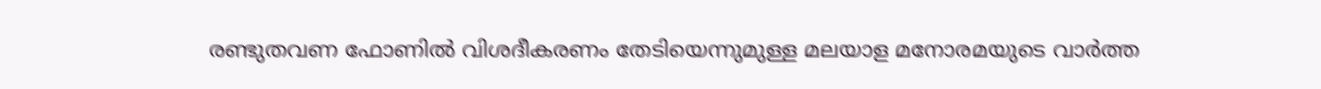രണ്ടുതവണ ഫോണിൽ വിശദീകരണം തേടിയെന്നുമുള്ള മലയാള മനോരമയുടെ വാർത്ത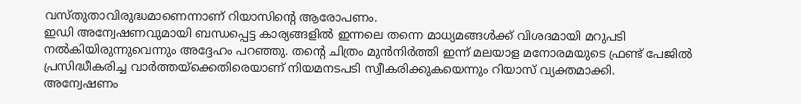വസ്തുതാവിരുദ്ധമാണെന്നാണ് റിയാസിന്റെ ആരോപണം.
ഇഡി അന്വേഷണവുമായി ബന്ധപ്പെട്ട കാര്യങ്ങളിൽ ഇന്നലെ തന്നെ മാധ്യമങ്ങൾക്ക് വിശദമായി മറുപടി നൽകിയിരുന്നുവെന്നും അദ്ദേഹം പറഞ്ഞു. തന്റെ ചിത്രം മുൻനിർത്തി ഇന്ന് മലയാള മനോരമയുടെ ഫ്രണ്ട് പേജിൽ പ്രസിദ്ധീകരിച്ച വാർത്തയ്ക്കെതിരെയാണ് നിയമനടപടി സ്വീകരിക്കുകയെന്നും റിയാസ് വ്യക്തമാക്കി.
അന്വേഷണം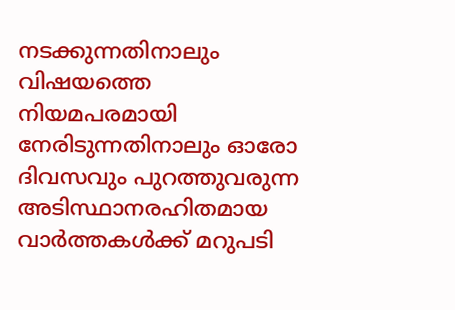നടക്കുന്നതിനാലും വിഷയത്തെ നിയമപരമായി നേരിടുന്നതിനാലും ഓരോ ദിവസവും പുറത്തുവരുന്ന അടിസ്ഥാനരഹിതമായ വാർത്തകൾക്ക് മറുപടി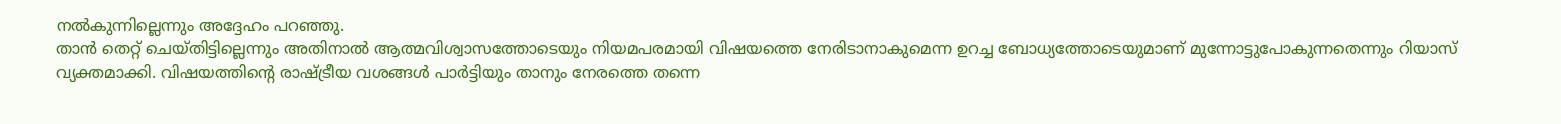നൽകുന്നില്ലെന്നും അദ്ദേഹം പറഞ്ഞു.
താൻ തെറ്റ് ചെയ്തിട്ടില്ലെന്നും അതിനാൽ ആത്മവിശ്വാസത്തോടെയും നിയമപരമായി വിഷയത്തെ നേരിടാനാകുമെന്ന ഉറച്ച ബോധ്യത്തോടെയുമാണ് മുന്നോട്ടുപോകുന്നതെന്നും റിയാസ് വ്യക്തമാക്കി. വിഷയത്തിന്റെ രാഷ്ട്രീയ വശങ്ങൾ പാർട്ടിയും താനും നേരത്തെ തന്നെ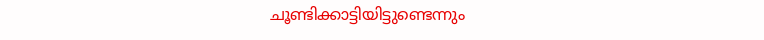ചൂണ്ടിക്കാട്ടിയിട്ടുണ്ടെന്നും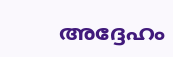അദ്ദേഹം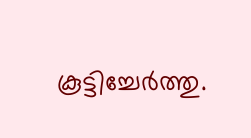കൂട്ടിച്ചേർത്തു.